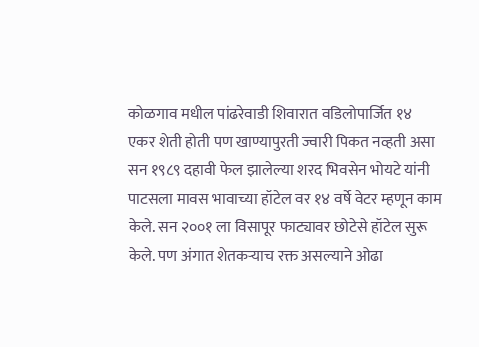कोळगाव मधील पांढरेवाडी शिवारात वडिलोपार्जित १४ एकर शेती होती पण खाण्यापुरती ज्वारी पिकत नव्हती असा सन १९८९ दहावी फेल झालेल्या शरद भिवसेन भोयटे यांनी पाटसला मावस भावाच्या हॉटेल वर १४ वर्षे वेटर म्हणून काम केले. सन २००१ ला विसापूर फाट्यावर छोटेसे हॉटेल सुरू केले. पण अंगात शेतकऱ्याच रक्त असल्याने ओढा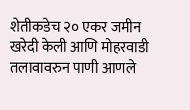शेतीकडेच २० एकर जमीन खरेदी केली आणि मोहरवाडी तलावावरुन पाणी आणले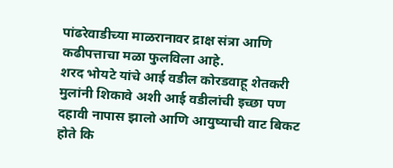पांढरेवाडीच्या माळरानावर द्राक्ष संत्रा आणि कढीपत्ताचा मळा फुलविला आहे.
शरद भोयटे यांचे आई वडील कोरडवाहू शेतकरी मुलांनी शिकावे अशी आई वडीलांची इच्छा पण दहावी नापास झालो आणि आयुष्याची वाट बिकट होते कि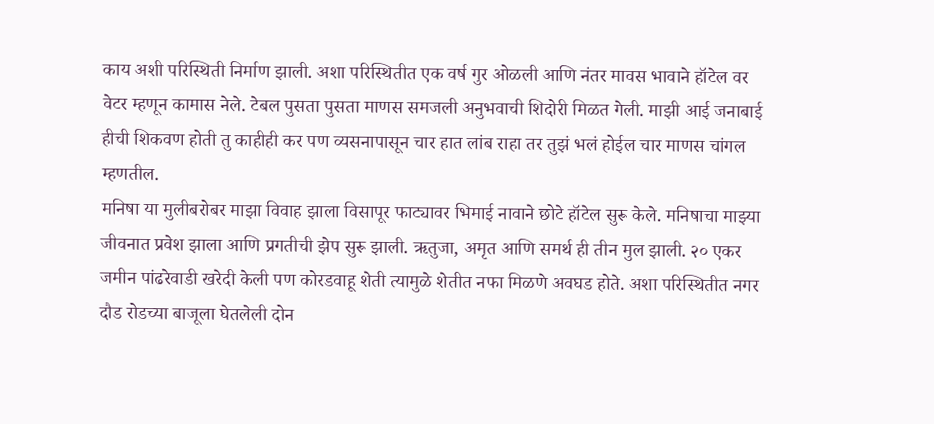काय अशी परिस्थिती निर्माण झाली. अशा परिस्थितीत एक वर्ष गुर ओळली आणि नंतर मावस भावाने हॉटेल वर वेटर म्हणून कामास नेले. टेबल पुसता पुसता माणस समजली अनुभवाची शिदोरी मिळत गेली. माझी आई जनाबाई हीची शिकवण होती तु काहीही कर पण व्यसनापासून चार हात लांब राहा तर तुझं भलं होईल चार माणस चांगल म्हणतील.
मनिषा या मुलीबरोबर माझा विवाह झाला विसापूर फाट्यावर भिमाई नावाने छोटे हॉटेल सुरू केले. मनिषाचा माझ्या जीवनात प्रवेश झाला आणि प्रगतीची झेप सुरू झाली. ऋतुजा, अमृत आणि समर्थ ही तीन मुल झाली. २० एकर जमीन पांढरेवाडी खरेदी केली पण कोरडवाहू शेती त्यामुळे शेतीत नफा मिळणे अवघड होते. अशा परिस्थितीत नगर दौड रोडच्या बाजूला घेतलेली दोन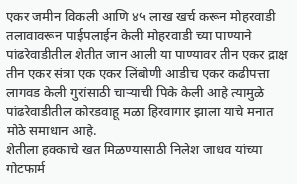एकर जमीन विकली आणि ४५ लाख खर्च करून मोहरवाडी तलावावरून पाईपलाईन केली मोहरवाडी च्या पाण्याने पांढरेवाडीतील शेतीत जान आली या पाण्यावर तीन एकर द्राक्ष तीन एकर संत्रा एक एकर लिंबोणी आडीच एकर कढीपत्ता लागवड केली गुरांसाठी चाऱ्याची पिके केली आहे त्यामुळे पांढरेवाडीतील कोरडवाहू मळा हिरवागार झाला याचे मनात मोठे समाधान आहे.
शेतीला हक्काचे खत मिळण्यासाठी निलेश जाधव यांच्या गोटफार्म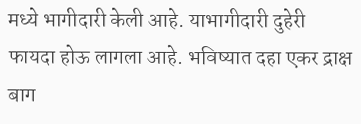मध्ये भागीदारी केली आहे. याभागीदारी दुहेरी फायदा होऊ लागला आहे. भविष्यात दहा एकर द्राक्ष बाग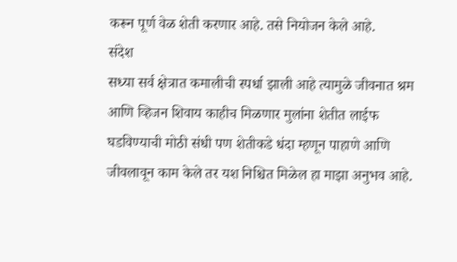करून पूर्ण वेळ शेती करणार आहे. तसे नियोजन केले आहे.
संदेश
सध्या सर्व क्षेत्रात कमालीची स्पर्धा झाली आहे त्यामुळे जीवनात श्रम आणि व्हिजन शिवाय काहीच मिळणार मुलांना शेतीत लाईफ घडविण्याची मोठी संधी पण शेतीकडे धंदा म्हणून पाहाणे आणि जीवलावून काम केले तर यश निश्चित मिळेल हा माझा अनुभव आहे.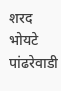शरद भोयटे पांढरेवाडी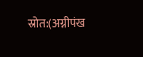स्रोत:(अग्नीपंख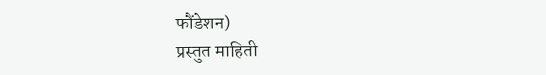फौंडेशन)
प्रस्तुत माहिती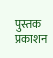पुस्तक प्रकाशन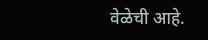वेळेची आहे.